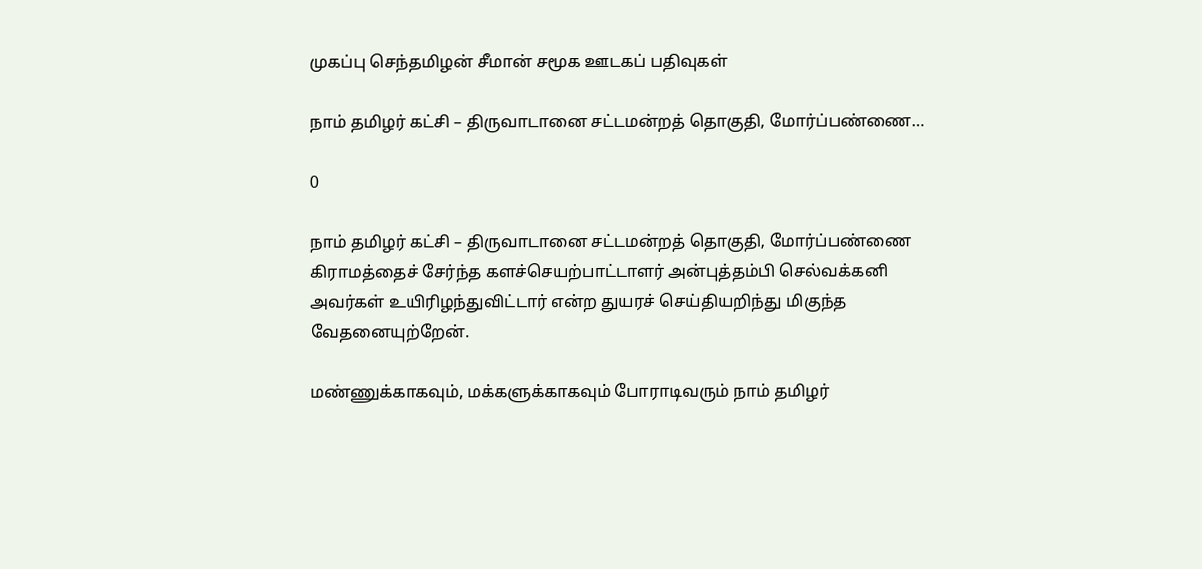முகப்பு செந்தமிழன் சீமான் சமூக ஊடகப் பதிவுகள்

நாம் தமிழர் கட்சி – திருவாடானை சட்டமன்றத் தொகுதி, மோர்ப்பண்ணை…

0

நாம் தமிழர் கட்சி – திருவாடானை சட்டமன்றத் தொகுதி, மோர்ப்பண்ணை கிராமத்தைச் சேர்ந்த களச்செயற்பாட்டாளர் அன்புத்தம்பி செல்வக்கனி அவர்கள் உயிரிழந்துவிட்டார் என்ற துயரச் செய்தியறிந்து மிகுந்த வேதனையுற்றேன்.

மண்ணுக்காகவும், மக்களுக்காகவும் போராடிவரும் நாம் தமிழர்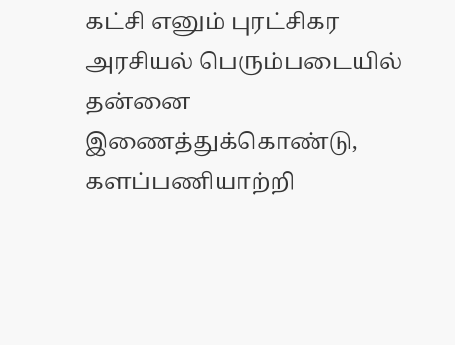கட்சி எனும் புரட்சிகர அரசியல் பெரும்படையில் தன்னை இணைத்துக்கொண்டு, களப்பணியாற்றி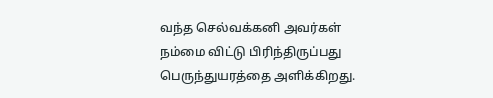வந்த செல்வக்கனி அவர்கள் நம்மை விட்டு பிரிந்திருப்பது பெருந்துயரத்தை அளிக்கிறது.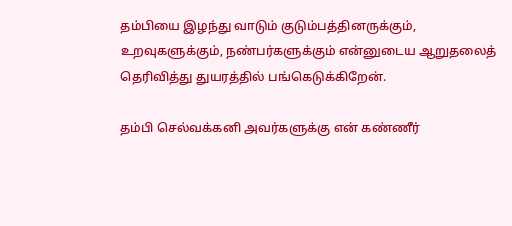தம்பியை இழந்து வாடும் குடும்பத்தினருக்கும், உறவுகளுக்கும், நண்பர்களுக்கும் என்னுடைய ஆறுதலைத் தெரிவித்து துயரத்தில் பங்கெடுக்கிறேன்.

தம்பி செல்வக்கனி அவர்களுக்கு என் கண்ணீர்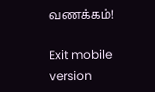வணக்கம்!

Exit mobile version